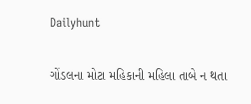Dailyhunt

ગોંડલના મોટા મહિકાની મહિલા તાબે ન થતા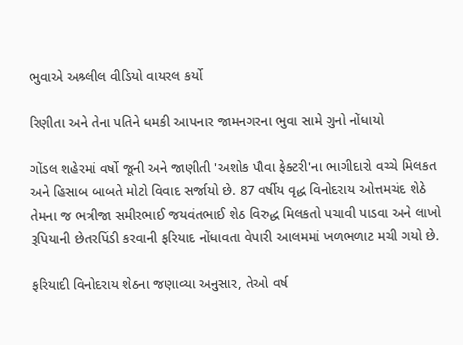ભુવાએ અશ્ર્લીલ વીડિયો વાયરલ કર્યો

રિણીતા અને તેના પતિને ધમકી આપનાર જામનગરના ભુવા સામે ગુનો નોંધાયો

ગોંડલ શહેરમાં વર્ષો જૂની અને જાણીતી 'અશોક પૌવા ફેક્ટરી'ના ભાગીદારો વચ્ચે મિલકત અને હિસાબ બાબતે મોટો વિવાદ સર્જાયો છે. 87 વર્ષીય વૃદ્ધ વિનોદરાય ઓત્તમચંદ શેઠે તેમના જ ભત્રીજા સમીરભાઈ જયવંતભાઈ શેઠ વિરુદ્ધ મિલકતો પચાવી પાડવા અને લાખો રૂપિયાની છેતરપિંડી કરવાની ફરિયાદ નોંધાવતા વેપારી આલમમાં ખળભળાટ મચી ગયો છે.

ફરિયાદી વિનોદરાય શેઠના જણાવ્યા અનુસાર, તેઓ વર્ષ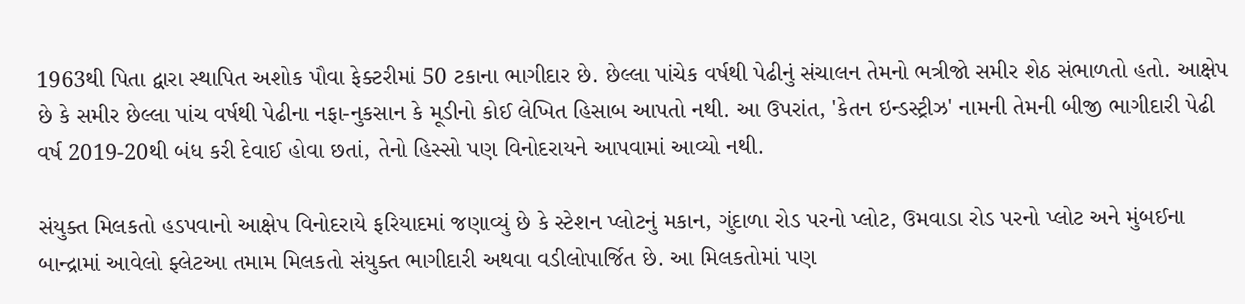1963થી પિતા દ્વારા સ્થાપિત અશોક પૌવા ફેક્ટરીમાં 50 ટકાના ભાગીદાર છે. છેલ્લા પાંચેક વર્ષથી પેઢીનું સંચાલન તેમનો ભત્રીજો સમીર શેઠ સંભાળતો હતો. આક્ષેપ છે કે સમીર છેલ્લા પાંચ વર્ષથી પેઢીના નફા-નુકસાન કે મૂડીનો કોઈ લેખિત હિસાબ આપતો નથી. આ ઉપરાંત, 'કેતન ઇન્ડસ્ટ્રીઝ' નામની તેમની બીજી ભાગીદારી પેઢી વર્ષ 2019-20થી બંધ કરી દેવાઈ હોવા છતાં, તેનો હિસ્સો પણ વિનોદરાયને આપવામાં આવ્યો નથી.

સંયુક્ત મિલકતો હડપવાનો આક્ષેપ વિનોદરાયે ફરિયાદમાં જણાવ્યું છે કે સ્ટેશન પ્લોટનું મકાન, ગુંદાળા રોડ પરનો પ્લોટ, ઉમવાડા રોડ પરનો પ્લોટ અને મુંબઈના બાન્દ્રામાં આવેલો ફ્લેટઆ તમામ મિલકતો સંયુક્ત ભાગીદારી અથવા વડીલોપાર્જિત છે. આ મિલકતોમાં પણ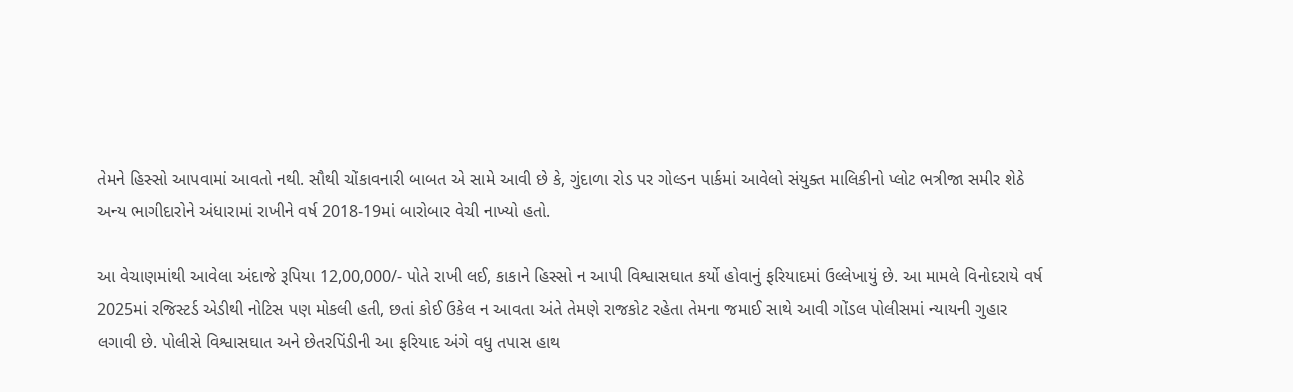તેમને હિસ્સો આપવામાં આવતો નથી. સૌથી ચોંકાવનારી બાબત એ સામે આવી છે કે, ગુંદાળા રોડ પર ગોલ્ડન પાર્કમાં આવેલો સંયુક્ત માલિકીનો પ્લોટ ભત્રીજા સમીર શેઠે અન્ય ભાગીદારોને અંધારામાં રાખીને વર્ષ 2018-19માં બારોબાર વેચી નાખ્યો હતો.

આ વેચાણમાંથી આવેલા અંદાજે રૂપિયા 12,00,000/- પોતે રાખી લઈ, કાકાને હિસ્સો ન આપી વિશ્વાસઘાત કર્યો હોવાનું ફરિયાદમાં ઉલ્લેખાયું છે. આ મામલે વિનોદરાયે વર્ષ 2025માં રજિસ્ટર્ડ એડીથી નોટિસ પણ મોકલી હતી, છતાં કોઈ ઉકેલ ન આવતા અંતે તેમણે રાજકોટ રહેતા તેમના જમાઈ સાથે આવી ગોંડલ પોલીસમાં ન્યાયની ગુહાર લગાવી છે. પોલીસે વિશ્વાસઘાત અને છેતરપિંડીની આ ફરિયાદ અંગે વધુ તપાસ હાથ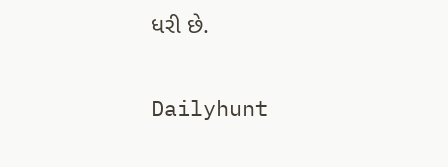ધરી છે.

Dailyhunt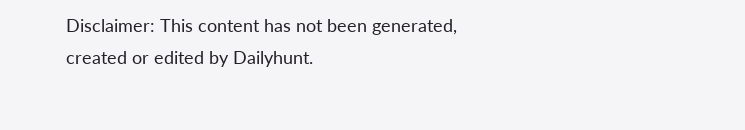Disclaimer: This content has not been generated, created or edited by Dailyhunt.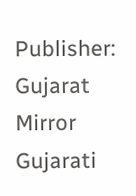Publisher: Gujarat Mirror Gujarati